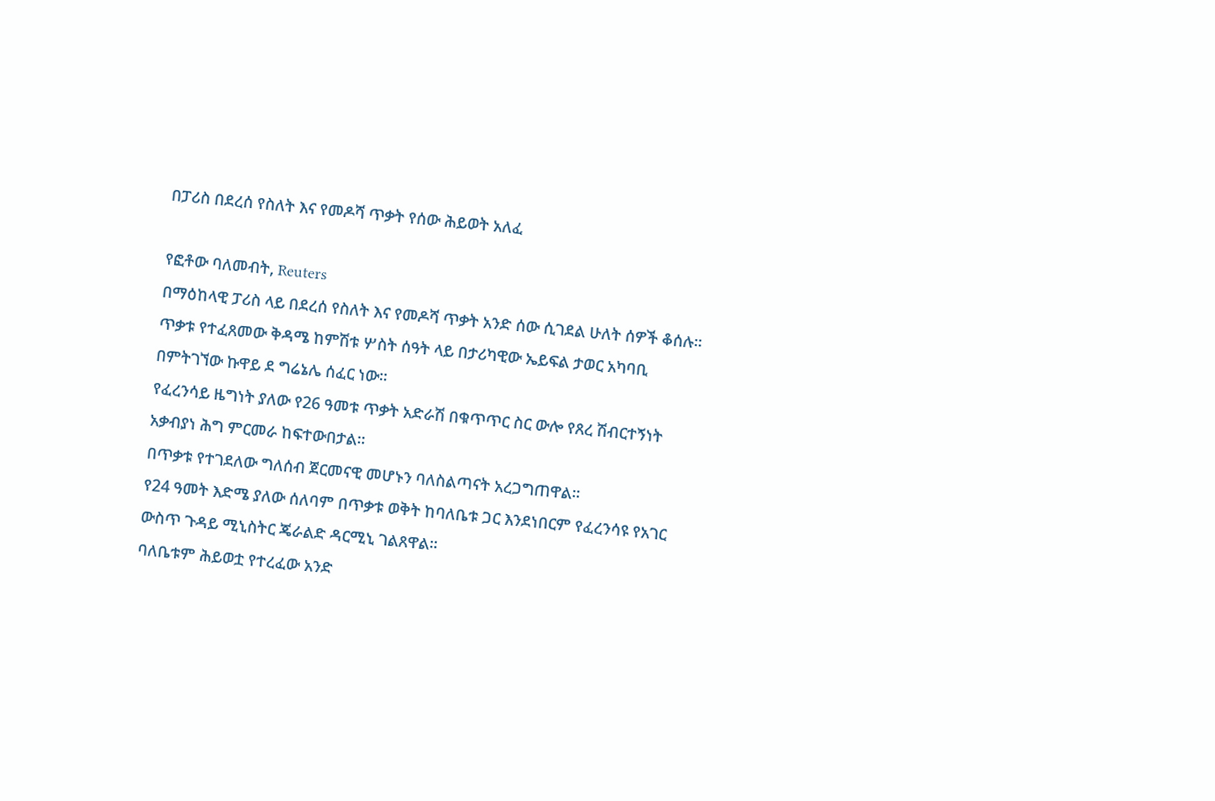በፓሪስ በደረሰ የስለት እና የመዶሻ ጥቃት የሰው ሕይወት አለፈ

የፎቶው ባለመብት, Reuters
በማዕከላዊ ፓሪስ ላይ በደረሰ የስለት እና የመዶሻ ጥቃት አንድ ሰው ሲገደል ሁለት ሰዎች ቆሰሉ።
ጥቃቱ የተፈጸመው ቅዳሜ ከምሽቱ ሦስት ሰዓት ላይ በታሪካዊው ኤይፍል ታወር አካባቢ በምትገኘው ኩዋይ ደ ግሬኔሌ ሰፈር ነው።
የፈረንሳይ ዜግነት ያለው የ26 ዓመቱ ጥቃት አድራሽ በቁጥጥር ስር ውሎ የጸረ ሽብርተኝነት አቃብያነ ሕግ ምርመራ ከፍተውበታል።
በጥቃቱ የተገደለው ግለሰብ ጀርመናዊ መሆኑን ባለስልጣናት አረጋግጠዋል።
የ24 ዓመት እድሜ ያለው ሰለባም በጥቃቱ ወቅት ከባለቤቱ ጋር እንደነበርም የፈረንሳዩ የአገር ውስጥ ጉዳይ ሚኒስትር ጄራልድ ዳርሚኒ ገልጸዋል።
ባለቤቱም ሕይወቷ የተረፈው አንድ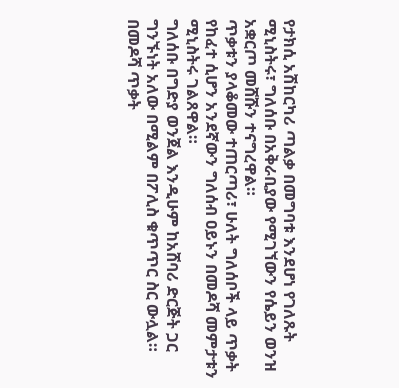የታክሲ አሽከርካሪ ጣልቃ በመግባቱ እንደሆነ የገለጹት ሚኒስትሩ፣ ግለሰቡ በአቅራቢያው የሚገኘውን የሴይን ወንዝ አቋርጦ መሸሹን ተናግረዋል።
ጥቃቱን ያላቆመው ተጠርጣሪ፣ ሁለት ግለሰቦች ላይ ጥቃት የከፈተ ሲሆን አንደኛውን ግለሰብ ዐይኑን በመዶሻ መምታቱን ሚኒስትሩ ገልጸዋል።
ግለሰቡ በግድያ ወንጀል እንዲሁም ከአሸባሪ ድርጅት ጋር ግንኙነት አለው በሚልም በፖሊስ ቁጥጥር ስር ውሏል። በመዶሻ ጥቃት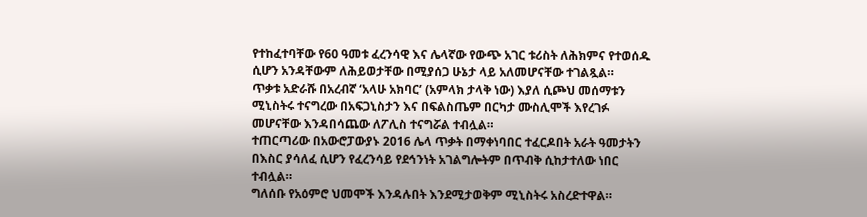የተከፈተባቸው የ60 ዓመቱ ፈረንሳዊ እና ሌላኛው የውጭ አገር ቱሪስት ለሕክምና የተወሰዱ ሲሆን አንዳቸውም ለሕይወታቸው በሚያሰጋ ሁኔታ ላይ አለመሆናቸው ተገልጿል።
ጥቃቱ አድራሹ በአረብኛ ‘አላሁ አክባር’ (አምላክ ታላቅ ነው) እያለ ሲጮህ መሰማቱን ሚኒስትሩ ተናግረው በአፍጋኒስታን እና በፍልስጤም በርካታ ሙስሊሞች እየረገፉ መሆናቸው እንዳበሳጨው ለፖሊስ ተናግሯል ተብሏል።
ተጠርጣሪው በአውሮፓውያኑ 2016 ሌላ ጥቃት በማቀነባበር ተፈርዶበት አራት ዓመታትን በእስር ያሳለፈ ሲሆን የፈረንሳይ የደኅንነት አገልግሎትም በጥብቅ ሲከታተለው ነበር ተብሏል።
ግለሰቡ የአዕምሮ ህመሞች እንዳሉበት እንደሚታወቅም ሚኒስትሩ አስረድተዋል።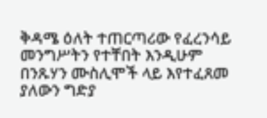ቅዳሜ ዕለት ተጠርጣሪው የፈረንሳይ መንግሥትን የተቸበት እንዲሁም በንጹሃን ሙስሊሞች ላይ እየተፈጸመ ያለውን ግድያ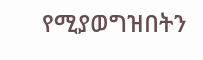የሚያወግዝበትን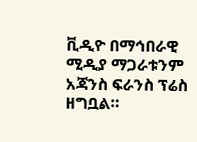ቪዲዮ በማኅበራዊ ሚዲያ ማጋራቱንም አጃንስ ፍራንስ ፕሬስ ዘግቧል።